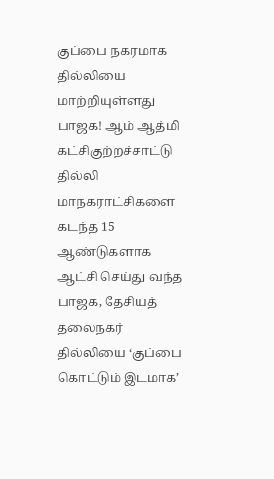குப்பை நகரமாக தில்லியை மாற்றியுள்ளது பாஜக! ஆம் ஆத்மி கட்சிகுற்றச்சாட்டு
தில்லி மாநகராட்சிகளை கடந்த 15 ஆண்டுகளாக ஆட்சி செய்து வந்த பாஜக, தேசியத் தலைநகர் தில்லியை ‘குப்பை கொட்டும் இடமாக’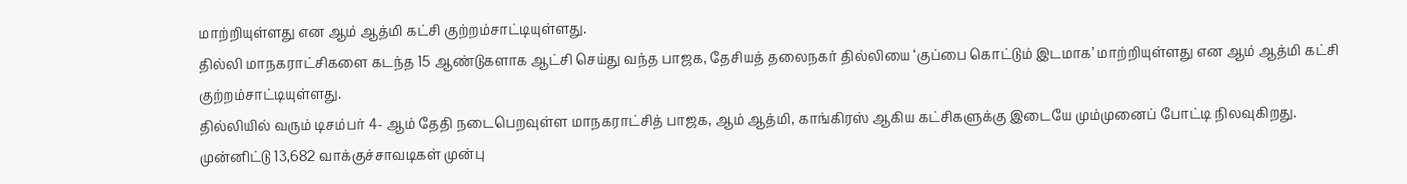மாற்றியுள்ளது என ஆம் ஆத்மி கட்சி குற்றம்சாட்டியுள்ளது.
தில்லி மாநகராட்சிகளை கடந்த 15 ஆண்டுகளாக ஆட்சி செய்து வந்த பாஜக, தேசியத் தலைநகர் தில்லியை ‘குப்பை கொட்டும் இடமாக’ மாற்றியுள்ளது என ஆம் ஆத்மி கட்சி குற்றம்சாட்டியுள்ளது.
தில்லியில் வரும் டிசம்பர் 4- ஆம் தேதி நடைபெறவுள்ள மாநகராட்சித் பாஜக, ஆம் ஆத்மி, காங்கிரஸ் ஆகிய கட்சிகளுக்கு இடையே மும்முனைப் போட்டி நிலவுகிறது.
முன்னிட்டு 13,682 வாக்குச்சாவடிகள் முன்பு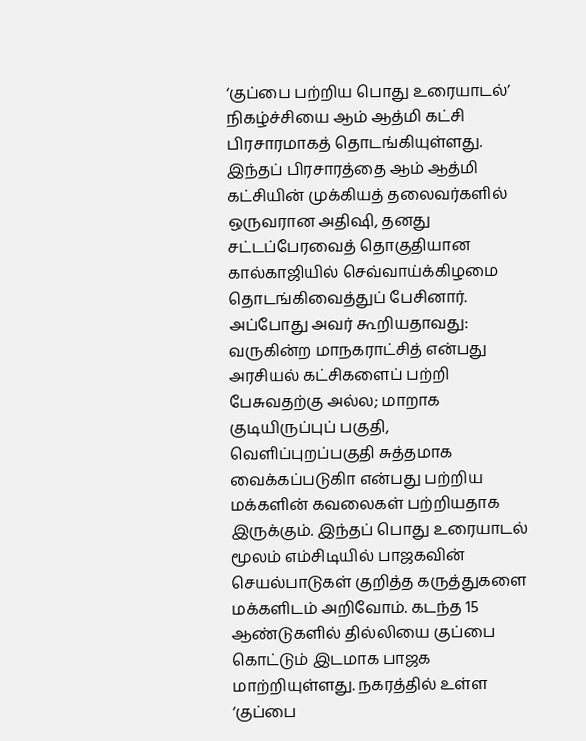‘குப்பை பற்றிய பொது உரையாடல்’ நிகழ்ச்சியை ஆம் ஆத்மி கட்சி பிரசாரமாகத் தொடங்கியுள்ளது. இந்தப் பிரசாரத்தை ஆம் ஆத்மி கட்சியின் முக்கியத் தலைவர்களில் ஒருவரான அதிஷி, தனது சட்டப்பேரவைத் தொகுதியான கால்காஜியில் செவ்வாய்க்கிழமை தொடங்கிவைத்துப் பேசினார்.
அப்போது அவர் கூறியதாவது: வருகின்ற மாநகராட்சித் என்பது அரசியல் கட்சிகளைப் பற்றி பேசுவதற்கு அல்ல; மாறாக குடியிருப்புப் பகுதி, வெளிப்புறப்பகுதி சுத்தமாக வைக்கப்படுகிா என்பது பற்றிய மக்களின் கவலைகள் பற்றியதாக இருக்கும். இந்தப் பொது உரையாடல் மூலம் எம்சிடியில் பாஜகவின் செயல்பாடுகள் குறித்த கருத்துகளை மக்களிடம் அறிவோம். கடந்த 15 ஆண்டுகளில் தில்லியை குப்பை கொட்டும் இடமாக பாஜக மாற்றியுள்ளது. நகரத்தில் உள்ள ‘குப்பை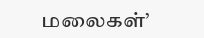மலைகள்’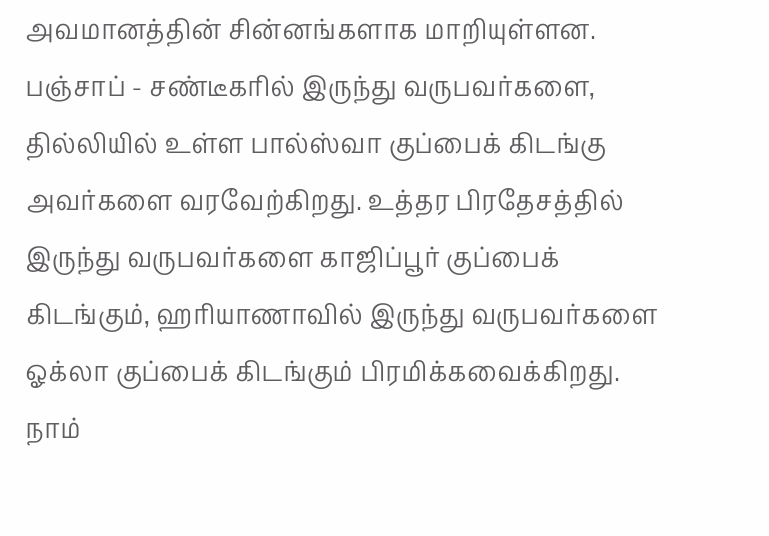அவமானத்தின் சின்னங்களாக மாறியுள்ளன.
பஞ்சாப் - சண்டீகரில் இருந்து வருபவர்களை, தில்லியில் உள்ள பால்ஸ்வா குப்பைக் கிடங்கு அவர்களை வரவேற்கிறது. உத்தர பிரதேசத்தில் இருந்து வருபவர்களை காஜிப்பூர் குப்பைக் கிடங்கும், ஹரியாணாவில் இருந்து வருபவர்களை ஓக்லா குப்பைக் கிடங்கும் பிரமிக்கவைக்கிறது. நாம்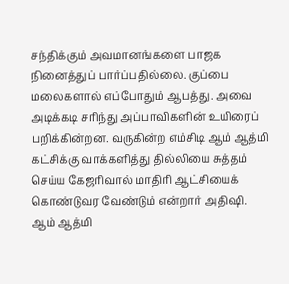சந்திக்கும் அவமானங்களை பாஜக நினைத்துப் பார்ப்பதில்லை. குப்பை மலைகளால் எப்போதும் ஆபத்து. அவை அடிக்கடி சரிந்து அப்பாவிகளின் உயிரைப் பறிக்கின்றன. வருகின்ற எம்சிடி ஆம் ஆத்மி கட்சிக்கு வாக்களித்து தில்லியை சுத்தம் செய்ய கேஜரிவால் மாதிரி ஆட்சியைக் கொண்டுவர வேண்டும் என்றார் அதிஷி.
ஆம் ஆத்மி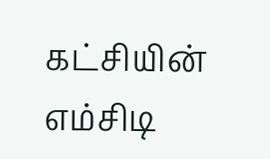கட்சியின் எம்சிடி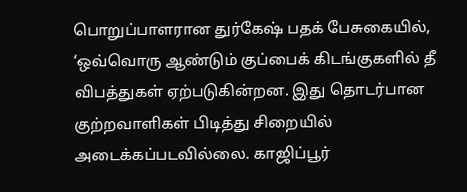பொறுப்பாளரான துர்கேஷ் பதக் பேசுகையில், ‘ஒவ்வொரு ஆண்டும் குப்பைக் கிடங்குகளில் தீ விபத்துகள் ஏற்படுகின்றன. இது தொடர்பான குற்றவாளிகள் பிடித்து சிறையில் அடைக்கப்படவில்லை. காஜிப்பூர்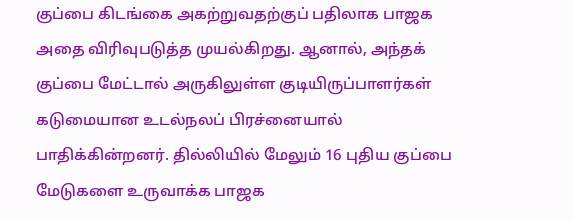குப்பை கிடங்கை அகற்றுவதற்குப் பதிலாக பாஜக அதை விரிவுபடுத்த முயல்கிறது. ஆனால், அந்தக் குப்பை மேட்டால் அருகிலுள்ள குடியிருப்பாளர்கள் கடுமையான உடல்நலப் பிரச்னையால் பாதிக்கின்றனர். தில்லியில் மேலும் 16 புதிய குப்பை மேடுகளை உருவாக்க பாஜக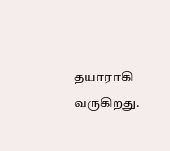தயாராகி வருகிறது.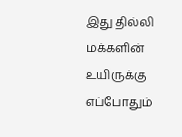இது தில்லி மக்களின் உயிருக்கு எப்போதும்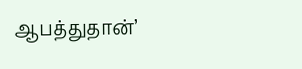ஆபத்துதான்’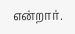என்றார்.